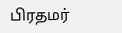பிரதமர்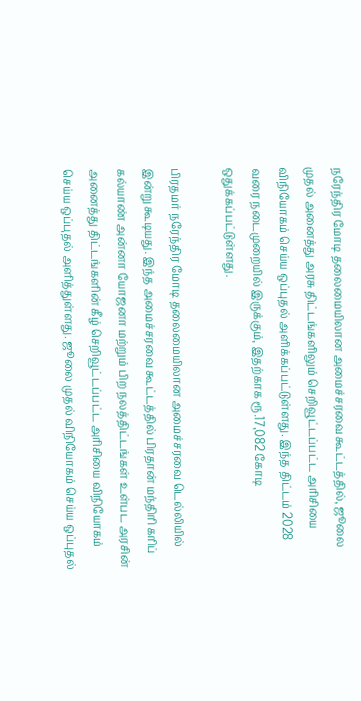நரேந்திர மோடி தலைமையிலான அமைச்சரவை கூட்டத்தில், ஜூலை முதல் அனைத்து அரசு திட்டங்களிலும் செறிவூட்டப்பட்ட அரிசியை விநியோகம் செய்ய ஒப்புதல் அளிக்கப்பட்டுள்ளது. இந்த திட்டம் 2028 வரை நடைமுறையில் இருக்கும், இதற்காக ரூ.17,082 கோடி ஒதுக்கப்பட்டுள்ளது.

பிரதமர் நரேந்திர மோடி தலைமையிலான அமைச்சரவை டெல்லியில் இன்று கூடியது. இந்த அமைச்சரவை கூட்டத்தில் பிரதான் மந்திரி கரிப் கல்யாண் அன்னா யோஜனா மற்றும் பிற நலத்திட்டங்கள் உள்பட அரசின் அனைத்து திட்டங்களின் கீழ் செறிவூட்டப்பட்ட அரிசியை விநியோகம் செய்ய ஒப்புதல் அளித்துள்ளது. ஜூலை முதல் விநியோகம் செய்ய ஒப்புதல்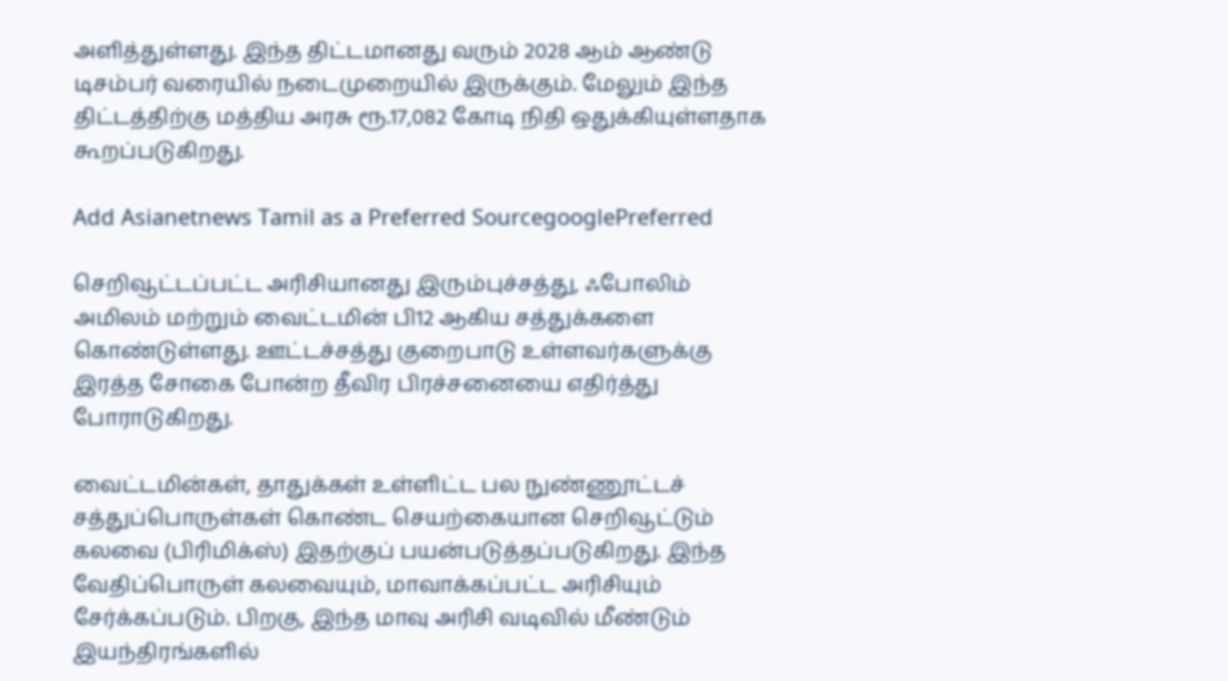அளித்துள்ளது. இந்த திட்டமானது வரும் 2028 ஆம் ஆண்டு டிசம்பர் வரையில் நடைமுறையில் இருக்கும். மேலும் இந்த திட்டத்திற்கு மத்திய அரசு ரூ.17,082 கோடி நிதி ஒதுக்கியுள்ளதாக கூறப்படுகிறது.

Add Asianetnews Tamil as a Preferred SourcegooglePreferred

செறிவூட்டப்பட்ட அரிசியானது இரும்புச்சத்து, ஃபோலிம் அமிலம் மற்றும் வைட்டமின் பி12 ஆகிய சத்துக்களை கொண்டுள்ளது. ஊட்டச்சத்து குறைபாடு உள்ளவர்களுக்கு இரத்த சோகை போன்ற தீவிர பிரச்சனையை எதிர்த்து போராடுகிறது.

வைட்டமின்கள், தாதுக்கள் உள்ளிட்ட பல நுண்ணூட்டச் சத்துப்பொருள்கள் கொண்ட செயற்கையான செறிவூட்டும் கலவை (பிரிமிக்ஸ்) இதற்குப் பயன்படுத்தப்படுகிறது. இந்த வேதிப்பொருள் கலவையும், மாவாக்கப்பட்ட அரிசியும் சேர்க்கப்படும். பிறகு, இந்த மாவு அரிசி வடிவில் மீண்டும் இயந்திரங்களில்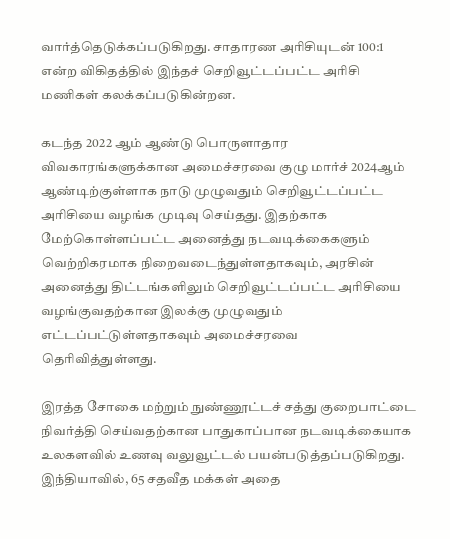வார்த்தெடுக்கப்படுகிறது. சாதாரண அரிசியுடன் 100:1 என்ற விகிதத்தில் இந்தச் செறிவூட்டப்பட்ட அரிசி மணிகள் கலக்கப்படுகின்றன.

கடந்த 2022 ஆம் ஆண்டு பொருளாதார விவகாரங்களுக்கான அமைச்சரவை குழு மார்ச் 2024ஆம் ஆண்டிற்குள்ளாக நாடு முழுவதும் செறிவூட்டப்பட்ட அரிசியை வழங்க முடிவு செய்தது. இதற்காக மேற்கொள்ளப்பட்ட அனைத்து நடவடிக்கைகளும் வெற்றிகரமாக நிறைவடைந்துள்ளதாகவும், அரசின் அனைத்து திட்டங்களிலும் செறிவூட்டப்பட்ட அரிசியை வழங்குவதற்கான இலக்கு முழுவதும் எட்டப்பட்டுள்ளதாகவும் அமைச்சரவை தெரிவித்துள்ளது.

இரத்த சோகை மற்றும் நுண்ணூட்டச் சத்து குறைபாட்டை நிவர்த்தி செய்வதற்கான பாதுகாப்பான நடவடிக்கையாக உலகளவில் உணவு வலுவூட்டல் பயன்படுத்தப்படுகிறது. இந்தியாவில், 65 சதவீத மக்கள் அதை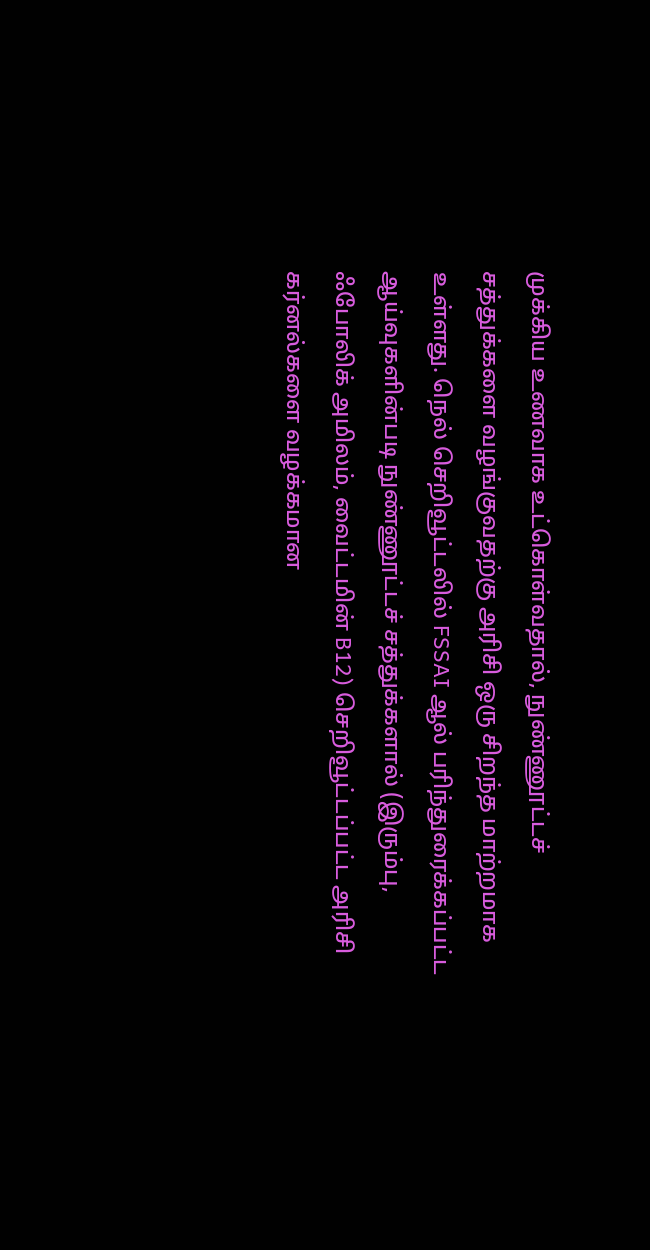முக்கிய உணவாக உட்கொள்வதால், நுண்ணூட்டச் சத்துக்களை வழங்குவதற்கு அரிசி ஒரு சிறந்த மாற்றமாக உள்ளது. நெல் செறிவூட்டலில் FSSAI ஆல் பரிந்துரைக்கப்பட்ட ஆய்வுகளின்படி நுண்ணூட்டச் சத்துக்களால் (இரும்பு, ஃபோலிக் அமிலம், வைட்டமின் B12) செறிவூட்டப்பட்ட அரிசி கர்னல்களை வழக்கமான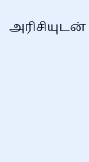அரிசியுடன்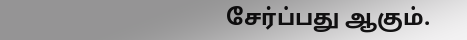சேர்ப்பது ஆகும்.